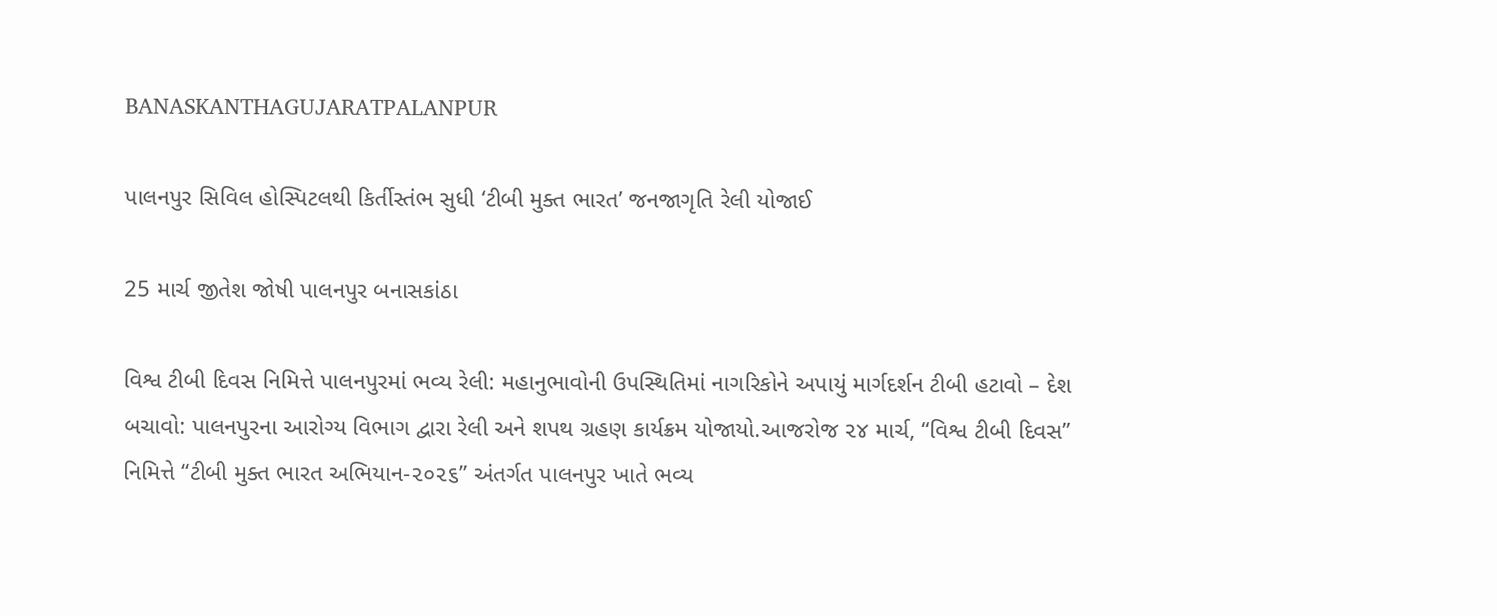BANASKANTHAGUJARATPALANPUR

પાલનપુર સિવિલ હોસ્પિટલથી કિર્તીસ્તંભ સુધી ‘ટીબી મુક્ત ભારત’ જનજાગૃતિ રેલી યોજાઈ

25 માર્ચ જીતેશ જોષી પાલનપુર બનાસકાંઠા

વિશ્વ ટીબી દિવસ નિમિત્તે પાલનપુરમાં ભવ્ય રેલી: મહાનુભાવોની ઉપસ્થિતિમાં નાગરિકોને અપાયું માર્ગદર્શન ટીબી હટાવો – દેશ બચાવો: પાલનપુરના આરોગ્ય વિભાગ દ્વારા રેલી અને શપથ ગ્રહણ કાર્યક્રમ યોજાયો.આજરોજ ૨૪ માર્ચ, “વિશ્વ ટીબી દિવસ” નિમિત્તે “ટીબી મુક્ત ભારત અભિયાન-૨૦૨૬” અંતર્ગત પાલનપુર ખાતે ભવ્ય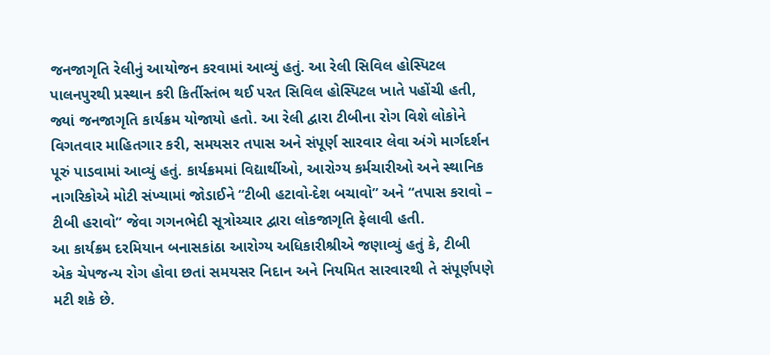જનજાગૃતિ રેલીનું આયોજન કરવામાં આવ્યું હતું. આ રેલી સિવિલ હોસ્પિટલ પાલનપુરથી પ્રસ્થાન કરી કિર્તીસ્તંભ થઈ પરત સિવિલ હોસ્પિટલ ખાતે પહોંચી હતી, જ્યાં જનજાગૃતિ કાર્યક્રમ યોજાયો હતો. આ રેલી દ્વારા ટીબીના રોગ વિશે લોકોને વિગતવાર માહિતગાર કરી, સમયસર તપાસ અને સંપૂર્ણ સારવાર લેવા અંગે માર્ગદર્શન પૂરું પાડવામાં આવ્યું હતું. કાર્યક્રમમાં વિદ્યાર્થીઓ, આરોગ્ય કર્મચારીઓ અને સ્થાનિક નાગરિકોએ મોટી સંખ્યામાં જોડાઈને “ટીબી હટાવો-દેશ બચાવો” અને “તપાસ કરાવો – ટીબી હરાવો” જેવા ગગનભેદી સૂત્રોચ્ચાર દ્વારા લોકજાગૃતિ ફેલાવી હતી.
આ કાર્યક્રમ દરમિયાન બનાસકાંઠા આરોગ્ય અધિકારીશ્રીએ જણાવ્યું હતું કે, ટીબી એક ચેપજન્ય રોગ હોવા છતાં સમયસર નિદાન અને નિયમિત સારવારથી તે સંપૂર્ણપણે મટી શકે છે.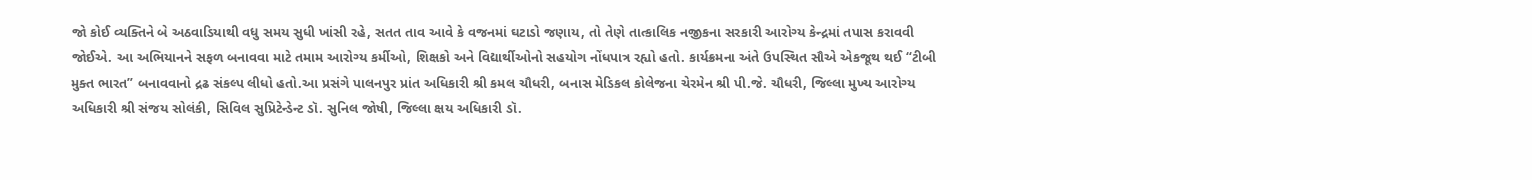જો કોઈ વ્યક્તિને બે અઠવાડિયાથી વધુ સમય સુધી ખાંસી રહે, સતત તાવ આવે કે વજનમાં ઘટાડો જણાય, તો તેણે તાત્કાલિક નજીકના સરકારી આરોગ્ય કેન્દ્રમાં તપાસ કરાવવી જોઈએ. આ અભિયાનને સફળ બનાવવા માટે તમામ આરોગ્ય કર્મીઓ, શિક્ષકો અને વિદ્યાર્થીઓનો સહયોગ નોંધપાત્ર રહ્યો હતો. કાર્યક્રમના અંતે ઉપસ્થિત સૌએ એકજૂથ થઈ “ટીબી મુક્ત ભારત” બનાવવાનો દ્રઢ સંકલ્પ લીધો હતો.આ પ્રસંગે પાલનપુર પ્રાંત અધિકારી શ્રી કમલ ચૌધરી, બનાસ મેડિકલ કોલેજના ચેરમેન શ્રી પી.જે. ચૌધરી, જિલ્લા મુખ્ય આરોગ્ય અધિકારી શ્રી સંજય સોલંકી, સિવિલ સુપ્રિટેન્ડેન્ટ ડૉ. સુનિલ જોષી, જિલ્લા ક્ષય અધિકારી ડૉ.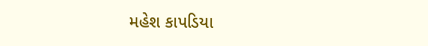મહેશ કાપડિયા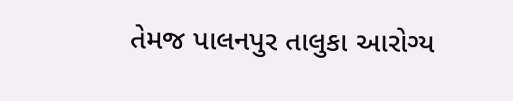તેમજ પાલનપુર તાલુકા આરોગ્ય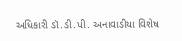અધિકારી ડૉ.ડી.પી. અનાવાડીયા વિશેષ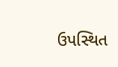ઉપસ્થિત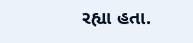રહ્યા હતા.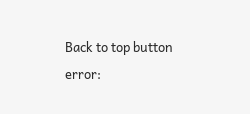Back to top button
error: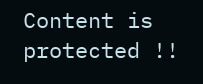Content is protected !!